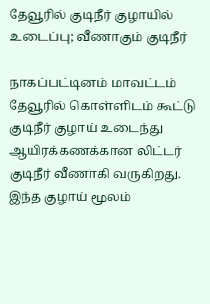தேவூரில் குடிநீர் குழாயில் உடைப்பு; வீணாகும் குடிநீர்

நாகப்பட்டினம் மாவட்டம் தேவூரில் கொள்ளிடம் கூட்டு குடிநீர் குழாய் உடைந்து ஆயிரக்கணக்கான லிட்டர் குடிநீர் வீணாகி வருகிறது. இந்த குழாய் மூலம்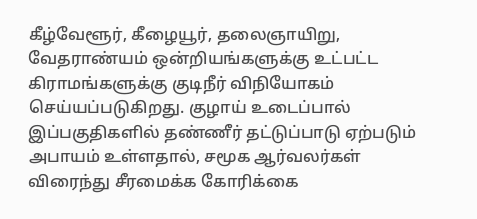கீழ்வேளூர், கீழையூர், தலைஞாயிறு, வேதராண்யம் ஒன்றியங்களுக்கு உட்பட்ட கிராமங்களுக்கு குடிநீர் விநியோகம் செய்யப்படுகிறது. குழாய் உடைப்பால் இப்பகுதிகளில் தண்ணீர் தட்டுப்பாடு ஏற்படும் அபாயம் உள்ளதால், சமூக ஆர்வலர்கள் விரைந்து சீரமைக்க கோரிக்கை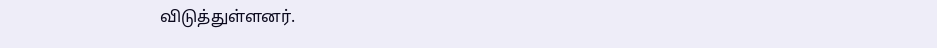விடுத்துள்ளனர்.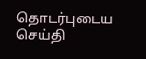தொடர்புடைய செய்தி